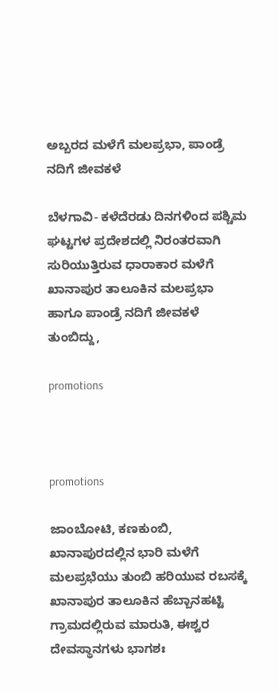ಅಬ್ಬರದ ಮಳೆಗೆ ಮಲಪ್ರಭಾ, ಪಾಂಡ್ರೆ ನದಿಗೆ ಜೀವಕಳೆ

ಬೆಳಗಾವಿ- ಕಳೆದೆರಡು ದಿನಗಳಿಂದ ಪಶ್ಚಿಮ ಘಟ್ಟಗಳ ಪ್ರದೇಶದಲ್ಲಿ ನಿರಂತರವಾಗಿ ಸುರಿಯುತ್ತಿರುವ ಧಾರಾಕಾರ ಮಳೆಗೆ ಖಾನಾಪುರ ತಾಲೂಕಿನ ಮಲಪ್ರಭಾ ಹಾಗೂ ಪಾಂಡ್ರೆ ನದಿಗೆ ಜೀವಕಳೆ ತುಂಬಿದ್ದು,

promotions



promotions

ಜಾಂಬೋಟಿ, ಕಣಕುಂಬಿ, ಖಾನಾಪುರದಲ್ಲಿನ ಭಾರಿ ಮಳೆಗೆ ಮಲಪ್ರಭೆಯು ತುಂಬಿ ಹರಿಯುವ ರಬಸಕ್ಕೆ ಖಾನಾಪುರ ತಾಲೂಕಿನ ಹೆಬ್ಬಾನಹಟ್ಟಿ ಗ್ರಾಮದಲ್ಲಿರುವ ಮಾರುತಿ, ಈಶ್ವರ ದೇವಸ್ಥಾನಗಳು ಭಾಗಶಃ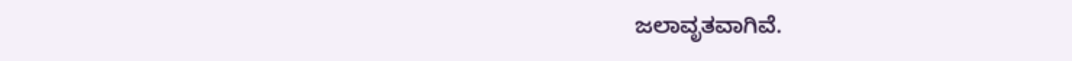ಜಲಾವೃತವಾಗಿವೆ.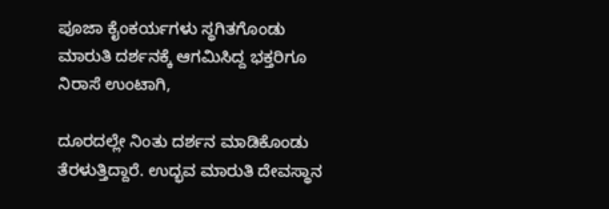ಪೂಜಾ ಕೈಂಕರ್ಯಗಳು ಸ್ಥಗಿತಗೊಂಡು ಮಾರುತಿ ದರ್ಶನಕ್ಕೆ ಆಗಮಿಸಿದ್ದ ಭಕ್ತರಿಗೂ ನಿರಾಸೆ ಉಂಟಾಗಿ,

ದೂರದಲ್ಲೇ ನಿಂತು ದರ್ಶನ ಮಾಡಿಕೊಂಡು ತೆರಳುತ್ತಿದ್ದಾರೆ. ಉದ್ಭವ ಮಾರುತಿ ದೇವಸ್ಥಾನ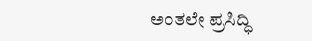ಅಂತಲೇ ಪ್ರಸಿದ್ಧಿ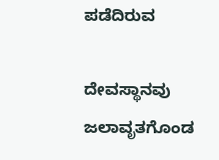ಪಡೆದಿರುವ

ದೇವಸ್ಥಾನವು ಜಲಾವೃತಗೊಂಡ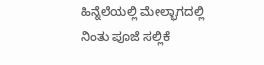ಹಿನ್ನೆಲೆಯಲ್ಲಿ ಮೇಲ್ಭಾಗದಲ್ಲಿ ನಿಂತು ಪೂಜೆ ಸಲ್ಲಿಕೆ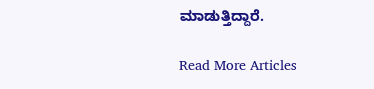ಮಾಡುತ್ತಿದ್ದಾರೆ.

Read More Articles